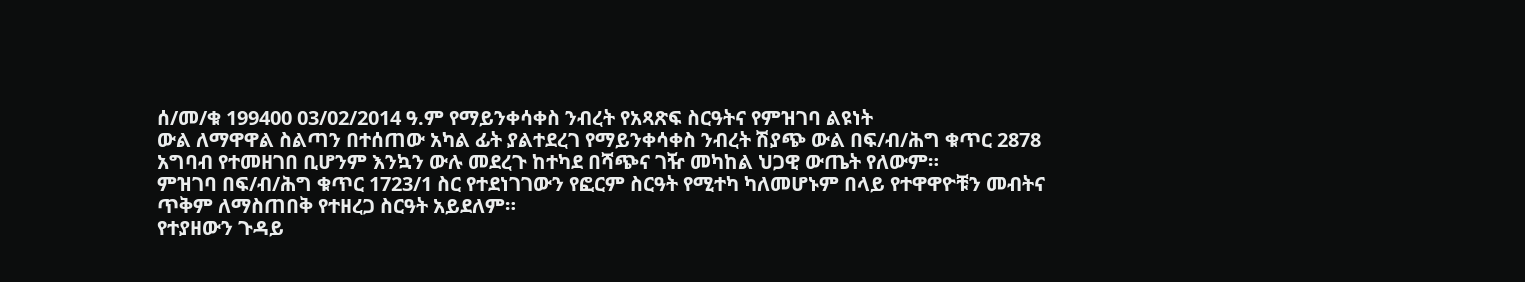ሰ/መ/ቁ 199400 03/02/2014 ዓ.ም የማይንቀሳቀስ ንብረት የአጻጽፍ ስርዓትና የምዝገባ ልዩነት
ውል ለማዋዋል ስልጣን በተሰጠው አካል ፊት ያልተደረገ የማይንቀሳቀስ ንብረት ሽያጭ ውል በፍ/ብ/ሕግ ቁጥር 2878 አግባብ የተመዘገበ ቢሆንም እንኳን ውሉ መደረጉ ከተካደ በሻጭና ገዥ መካከል ህጋዊ ውጤት የለውም።
ምዝገባ በፍ/ብ/ሕግ ቁጥር 1723/1 ስር የተደነገገውን የፎርም ስርዓት የሚተካ ካለመሆኑም በላይ የተዋዋዮቹን መብትና ጥቅም ለማስጠበቅ የተዘረጋ ስርዓት አይደለም።
የተያዘውን ጉዳይ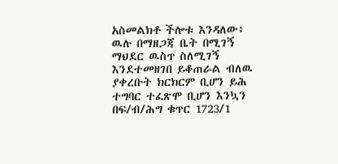አስመልክቶ ችሎቱ እንዳለው፥
ዉሉ በማዘጋጃ ቤት በሚገኝ ማህደር ዉስጥ ስለሚገኝ እንደተመዘገበ ይቆጠራል ብለዉ ያቀረቡት ክርክርም ቢሆን ይሕ ተግባር ተፈጽሞ ቢሆን እንኳን በፍ/ብ/ሕግ ቁጥር 1723/1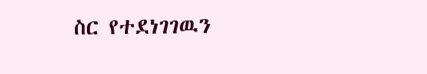ስር የተደነገገዉን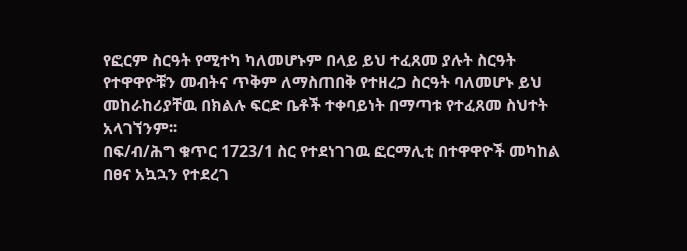የፎርም ስርዓት የሚተካ ካለመሆኑም በላይ ይህ ተፈጸመ ያሉት ስርዓት የተዋዋዮቹን መብትና ጥቅም ለማስጠበቅ የተዘረጋ ስርዓት ባለመሆኑ ይህ መከራከሪያቸዉ በክልሉ ፍርድ ቤቶች ተቀባይነት በማጣቱ የተፈጸመ ስህተት አላገኘንም፡፡
በፍ/ብ/ሕግ ቁጥር 1723/1 ስር የተደነገገዉ ፎርማሊቲ በተዋዋዮች መካከል በፀና አኳኋን የተደረገ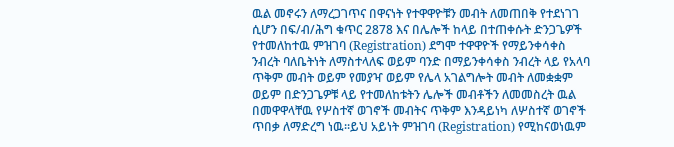ዉል መኖሩን ለማረጋገጥና በዋናነት የተዋዋዮቹን መብት ለመጠበቅ የተደነገገ ሲሆን በፍ/ብ/ሕግ ቁጥር 2878 እና በሌሎች ከላይ በተጠቀሱት ድንጋጌዎች የተመለከተዉ ምዝገባ (Registration) ደግሞ ተዋዋዮች የማይንቀሳቀስ ንብረት ባለቤትነት ለማስተላለፍ ወይም ባንድ በማይንቀሳቀስ ንብረት ላይ የአላባ ጥቅም መብት ወይም የመያዣ ወይም የሌላ አገልግሎት መብት ለመቋቋም ወይም በድንጋጌዎቹ ላይ የተመለከቱትን ሌሎች መብቶችን ለመመስረት ዉል በመዋዋላቸዉ የሦስተኛ ወገኖች መብትና ጥቅም እንዳይነካ ለሦስተኛ ወገኖች ጥበቃ ለማድረግ ነዉ፡፡ይህ አይነት ምዝገባ (Registration) የሚከናወነዉም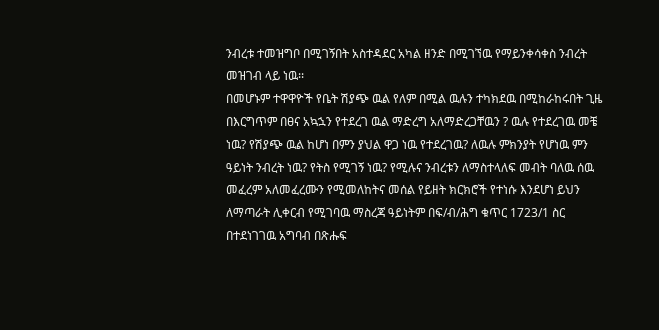ንብረቱ ተመዝግቦ በሚገኝበት አስተዳደር አካል ዘንድ በሚገኘዉ የማይንቀሳቀስ ንብረት መዝገብ ላይ ነዉ፡፡
በመሆኑም ተዋዋዮች የቤት ሽያጭ ዉል የለም በሚል ዉሉን ተካክደዉ በሚከራከሩበት ጊዜ በእርግጥም በፀና አኳኋን የተደረገ ዉል ማድረግ አለማድረጋቸዉን ? ዉሉ የተደረገዉ መቼ ነዉ? የሽያጭ ዉል ከሆነ በምን ያህል ዋጋ ነዉ የተደረገዉ? ለዉሉ ምክንያት የሆነዉ ምን ዓይነት ንብረት ነዉ? የትስ የሚገኝ ነዉ? የሚሉና ንብረቱን ለማስተላለፍ መብት ባለዉ ሰዉ መፈረም አለመፈረሙን የሚመለከትና መሰል የይዘት ክርክሮች የተነሱ እንደሆነ ይህን ለማጣራት ሊቀርብ የሚገባዉ ማስረጃ ዓይነትም በፍ/ብ/ሕግ ቁጥር 1723/1 ስር በተደነገገዉ አግባብ በጽሑፍ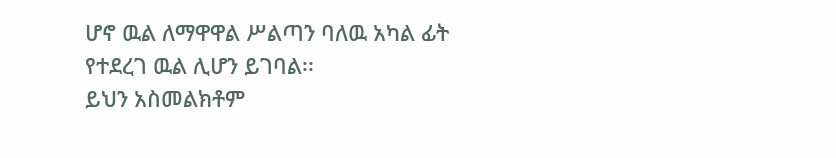ሆኖ ዉል ለማዋዋል ሥልጣን ባለዉ አካል ፊት የተደረገ ዉል ሊሆን ይገባል፡፡
ይህን አስመልክቶም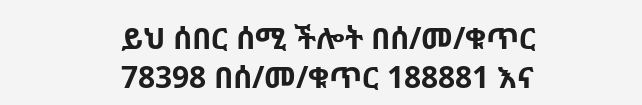ይህ ሰበር ሰሚ ችሎት በሰ/መ/ቁጥር 78398 በሰ/መ/ቁጥር 188881 እና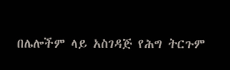በሌሎችም ላይ አስገዳጅ የሕግ ትርጉም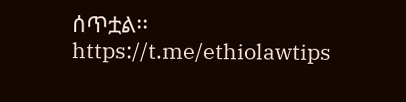ሰጥቷል፡፡
https://t.me/ethiolawtips